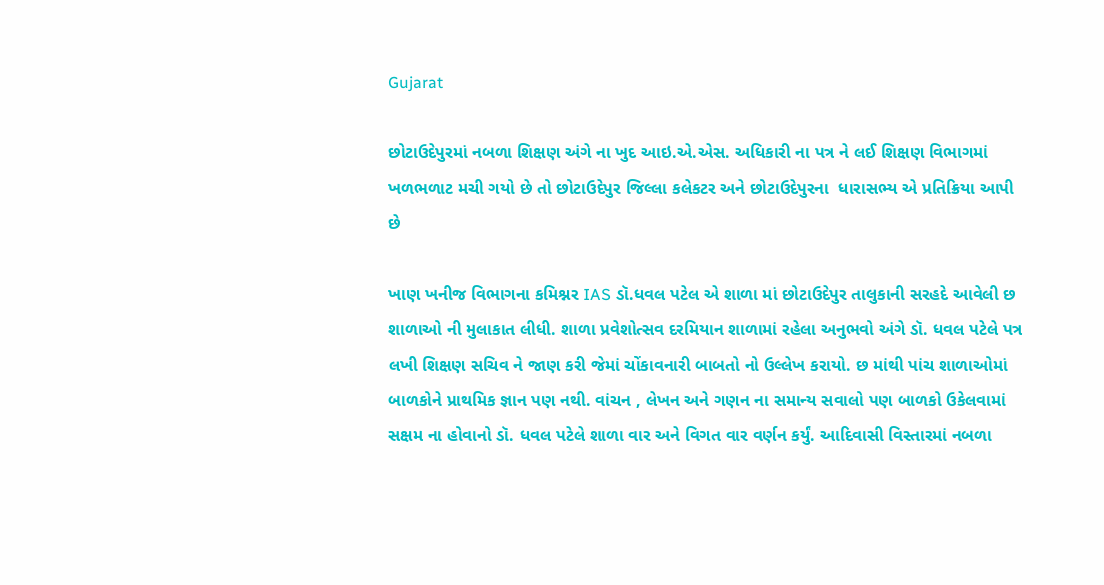Gujarat

છોટાઉદેપુરમાં નબળા શિક્ષણ અંગે ના ખુદ આઇ.એ.એસ. અધિકારી ના પત્ર ને લઈ શિક્ષણ વિભાગમાં ખળભળાટ મચી ગયો છે તો છોટાઉદેપુર જિલ્લા કલેકટર અને છોટાઉદેપુરના  ધારાસભ્ય એ પ્રતિક્રિયા આપી છે

ખાણ ખનીજ વિભાગના કમિશ્નર IAS ડૉ.ધવલ પટેલ એ શાળા માં છોટાઉદેપુર તાલુકાની સરહદે આવેલી છ શાળાઓ ની મુલાકાત લીધી. શાળા પ્રવેશોત્સવ દરમિયાન શાળામાં રહેલા અનુભવો અંગે ડૉ. ધવલ પટેલે પત્ર લખી શિક્ષણ સચિવ ને જાણ કરી જેમાં ચોંકાવનારી બાબતો નો ઉલ્લેખ કરાયો. છ માંથી પાંચ શાળાઓમાં બાળકોને પ્રાથમિક જ્ઞાન પણ નથી. વાંચન , લેખન અને ગણન ના સમાન્ય સવાલો પણ બાળકો ઉકેલવામાં સક્ષમ ના હોવાનો ડૉ. ધવલ પટેલે શાળા વાર અને વિગત વાર વર્ણન કર્યું. આદિવાસી વિસ્તારમાં નબળા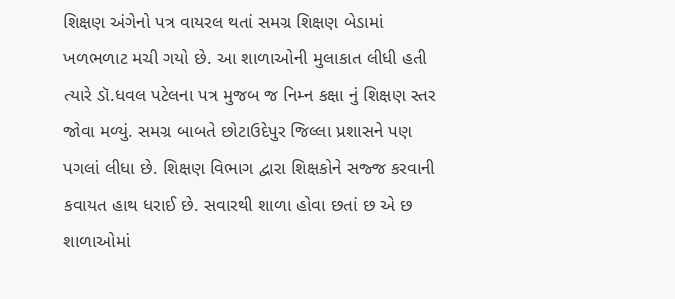શિક્ષણ અંગેનો પત્ર વાયરલ થતાં સમગ્ર શિક્ષણ બેડામાં ખળભળાટ મચી ગયો છે. આ શાળાઓની મુલાકાત લીધી હતી ત્યારે ડૉ.ધવલ પટેલના પત્ર મુજબ જ નિમ્ન કક્ષા નું શિક્ષણ સ્તર જોવા મળ્યું. સમગ્ર બાબતે છોટાઉદેપુર જિલ્લા પ્રશાસને પણ પગલાં લીધા છે. શિક્ષણ વિભાગ દ્વારા શિક્ષકોને સજ્જ કરવાની કવાયત હાથ ધરાઈ છે. સવારથી શાળા હોવા છતાં છ એ છ શાળાઓમાં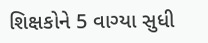શિક્ષકોને 5 વાગ્યા સુધી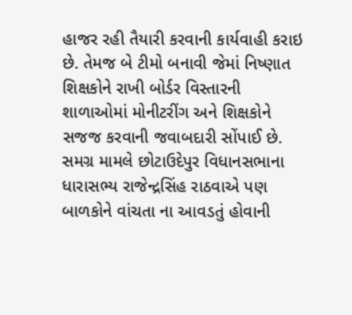હાજર રહી તૈયારી કરવાની કાર્યવાહી કરાઇ છે. તેમજ બે ટીમો બનાવી જેમાં નિષ્ણાત શિક્ષકોને રાખી બોર્ડર વિસ્તારની શાળાઓમાં મોનીટરીંગ અને શિક્ષકોને સજજ કરવાની જવાબદારી સોંપાઈ છે. સમગ્ર મામલે છોટાઉદેપુર વિધાનસભાના ધારાસભ્ય રાજેન્દ્રસિંહ રાઠવાએ પણ બાળકોને વાંચતા ના આવડતું હોવાની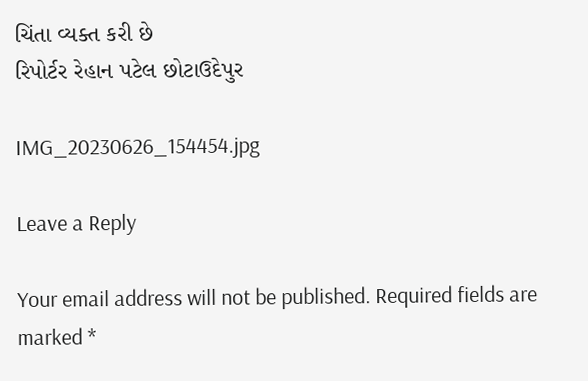ચિંતા વ્યક્ત કરી છે
રિપોર્ટર રેહાન પટેલ છોટાઉદેપુર

IMG_20230626_154454.jpg

Leave a Reply

Your email address will not be published. Required fields are marked *